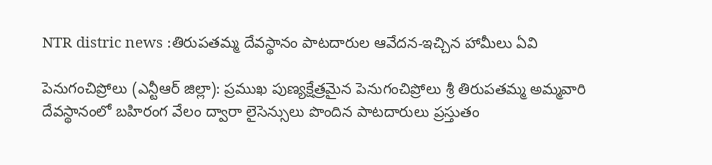NTR distric news :తిరుపతమ్మ దేవస్థానం పాటదారుల ఆవేదన-ఇచ్చిన హామీలు ఏవి

పెనుగంచిప్రోలు (ఎన్టీఆర్ జిల్లా): ప్రముఖ పుణ్యక్షేత్రమైన పెనుగంచిప్రోలు శ్రీ తిరుపతమ్మ అమ్మవారి దేవస్థానంలో బహిరంగ వేలం ద్వారా లైసెన్సులు పొందిన పాటదారులు ప్రస్తుతం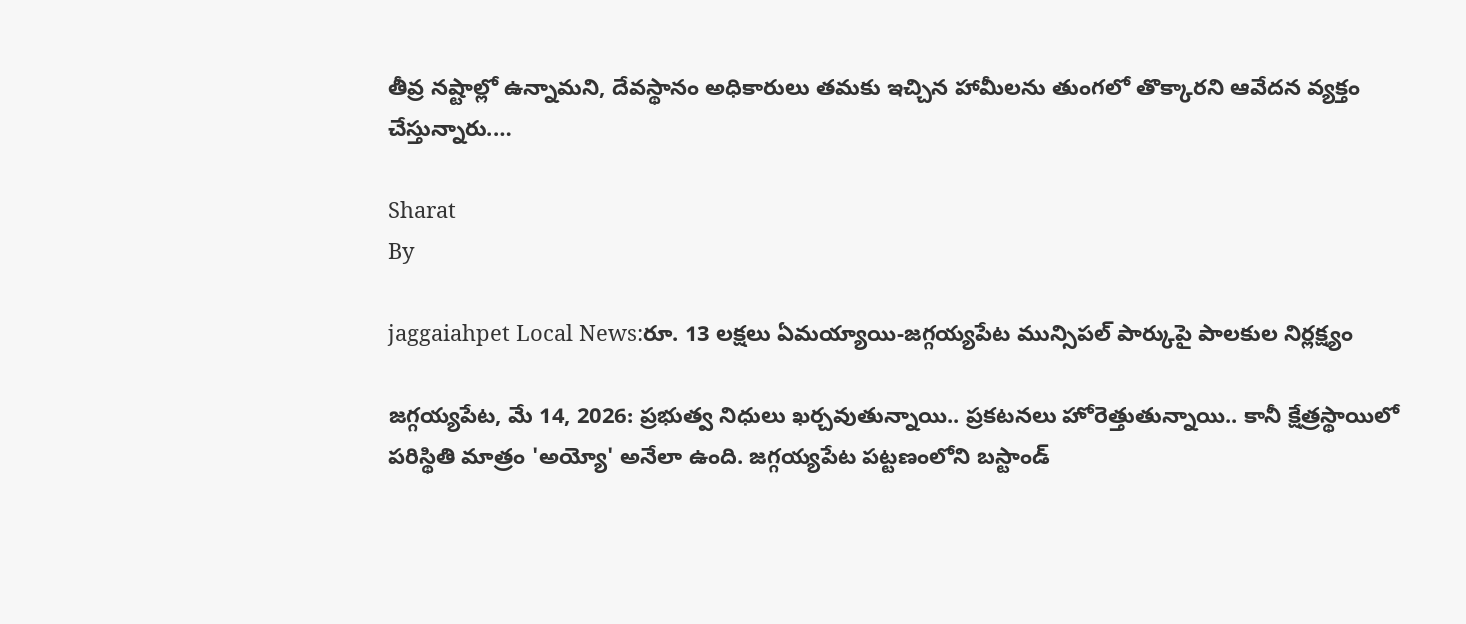తీవ్ర నష్టాల్లో ఉన్నామని, దేవస్థానం అధికారులు తమకు ఇచ్చిన హామీలను తుంగలో తొక్కారని ఆవేదన వ్యక్తం చేస్తున్నారు.…

Sharat
By

jaggaiahpet Local News:రూ. 13 లక్షలు ఏమయ్యాయి-జగ్గయ్యపేట మున్సిపల్ పార్కుపై పాలకుల నిర్లక్ష్యం

జగ్గయ్యపేట, మే 14, 2026: ప్రభుత్వ నిధులు ఖర్చవుతున్నాయి.. ప్రకటనలు హోరెత్తుతున్నాయి.. కానీ క్షేత్రస్థాయిలో పరిస్థితి మాత్రం 'అయ్యో' అనేలా ఉంది. జగ్గయ్యపేట పట్టణంలోని బస్టాండ్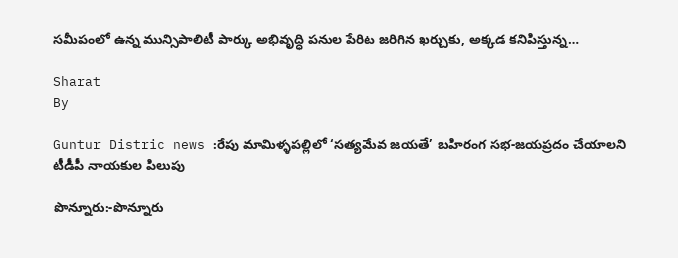సమీపంలో ఉన్న మున్సిపాలిటీ పార్కు అభివృద్ధి పనుల పేరిట జరిగిన ఖర్చుకు, అక్కడ కనిపిస్తున్న…

Sharat
By

Guntur Distric news :రేపు మామిళ్ళపల్లిలో ‘సత్యమేవ జయతే’ బహిరంగ సభ-జయప్రదం చేయాలని టీడీపీ నాయకుల పిలుపు

పొన్నూరు:-పొన్నూరు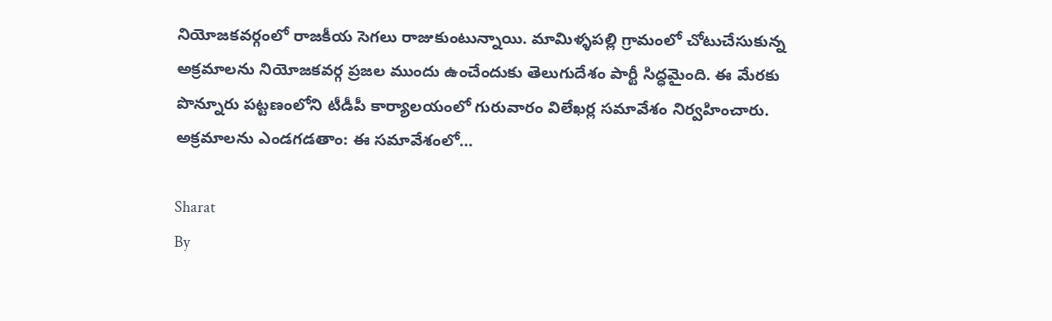నియోజకవర్గంలో రాజకీయ సెగలు రాజుకుంటున్నాయి. మామిళ్ళపల్లి గ్రామంలో చోటుచేసుకున్న అక్రమాలను నియోజకవర్గ ప్రజల ముందు ఉంచేందుకు తెలుగుదేశం పార్టీ సిద్ధమైంది. ఈ మేరకు పొన్నూరు పట్టణంలోని టీడీపీ కార్యాలయంలో గురువారం విలేఖర్ల సమావేశం నిర్వహించారు. అక్రమాలను ఎండగడతాం: ఈ సమావేశంలో…

Sharat
By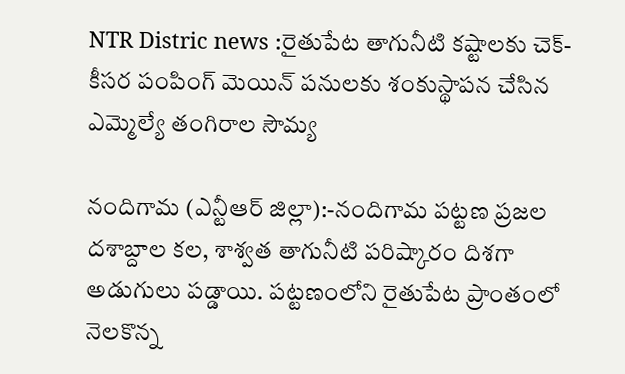NTR Distric news :రైతుపేట తాగునీటి కష్టాలకు చెక్-కీసర పంపింగ్ మెయిన్ పనులకు శంకుస్థాపన చేసిన ఎమ్మెల్యే తంగిరాల సౌమ్య

నందిగామ (ఎన్టీఆర్ జిల్లా):-నందిగామ పట్టణ ప్రజల దశాబ్దాల కల, శాశ్వత తాగునీటి పరిష్కారం దిశగా అడుగులు పడ్డాయి. పట్టణంలోని రైతుపేట ప్రాంతంలో నెలకొన్న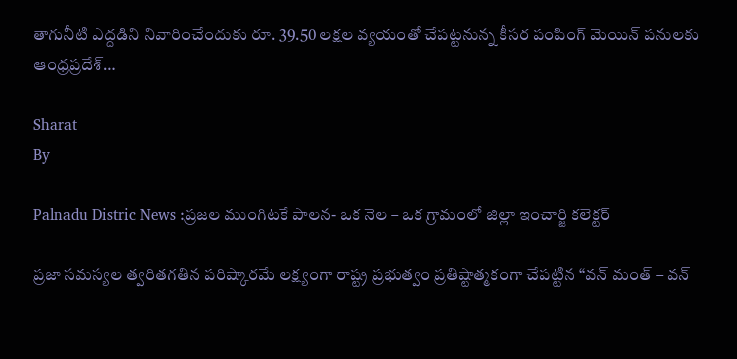తాగునీటి ఎద్దడిని నివారించేందుకు రూ. 39.50 లక్షల వ్యయంతో చేపట్టనున్న కీసర పంపింగ్ మెయిన్ పనులకు ఆంధ్రప్రదేశ్…

Sharat
By

Palnadu Distric News :ప్రజల ముంగిటకే పాలన- ఒక నెల – ఒక గ్రామంలో జిల్లా ఇంచార్జి కలెక్టర్

ప్రజా సమస్యల త్వరితగతిన పరిష్కారమే లక్ష్యంగా రాష్ట్ర ప్రభుత్వం ప్రతిష్టాత్మకంగా చేపట్టిన “వన్ మంత్ – వన్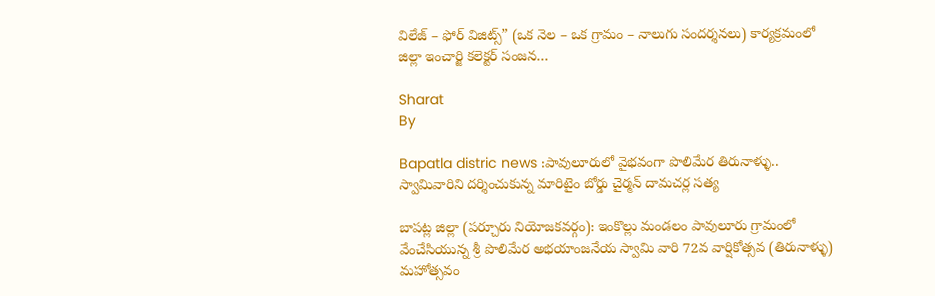విలేజ్ – ఫోర్ విజిట్స్” (ఒక నెల – ఒక గ్రామం – నాలుగు సందర్శనలు) కార్యక్రమంలో జిల్లా ఇంచార్జి కలెక్టర్ సంజన…

Sharat
By

Bapatla distric news :పావులూరులో వైభవంగా పొలిమేర తిరునాళ్ళు.. స్వామివారిని దర్శించుకున్న మారిటైం బోర్డు చైర్మన్ దామచర్ల సత్య

బాపట్ల జిల్లా (పర్చూరు నియోజకవర్గం): ఇంకొల్లు మండలం పావులూరు గ్రామంలో వేంచేసియున్న శ్రీ పొలిమేర అభయాంజనేయ స్వామి వారి 72వ వార్షికోత్సవ (తిరునాళ్ళు) మహోత్సవం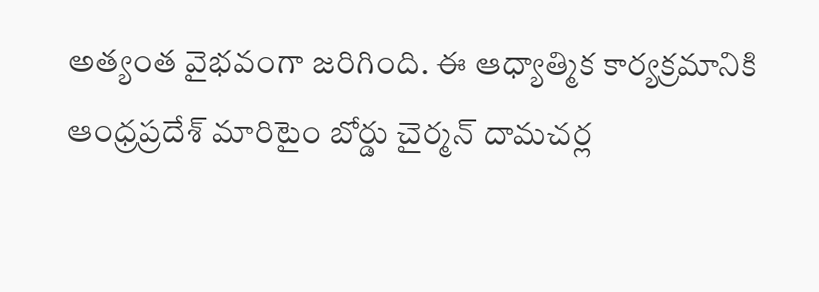అత్యంత వైభవంగా జరిగింది. ఈ ఆధ్యాత్మిక కార్యక్రమానికి ఆంధ్రప్రదేశ్ మారిటైం బోర్డు చైర్మన్ దామచర్ల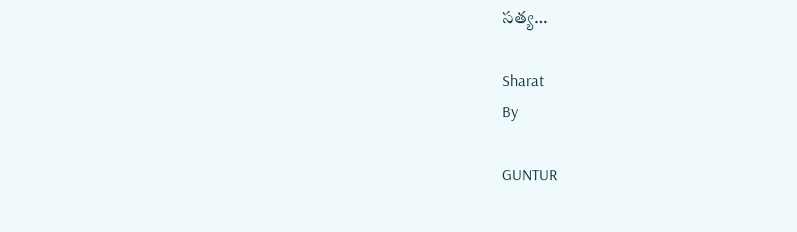సత్య…

Sharat
By

GUNTUR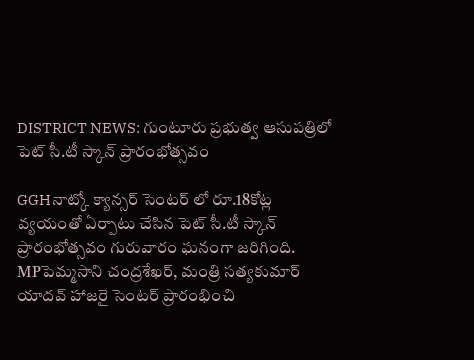DISTRICT NEWS: గుంటూరు ప్రభుత్వ ఆసుపత్రిలో పెట్ సీ.టీ స్కాన్ ప్రారంభోత్సవం

GGHనాట్కో క్యాన్సర్ సెంటర్ లో రూ.18కోట్ల వ్యయంతో ఏర్పాటు చేసిన పెట్ సీ.టీ స్కాన్ ప్రారంభోత్సవం గురువారం ఘనంగా జరిగింది. MPపెమ్మసాని చంద్రశేఖర్, మంత్రి సత్యకుమార్ యాదవ్ హాజరై సెంటర్ ప్రారంభించి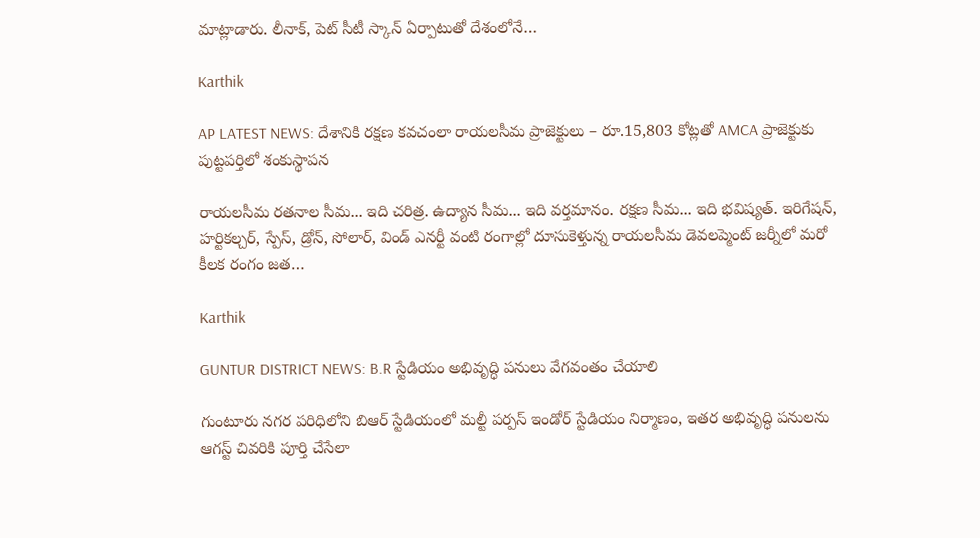మాట్లాడారు. లీనాక్, పెట్ సీటీ స్కాన్ ఏర్పాటుతో దేశంలోనే…

Karthik

AP LATEST NEWS: దేశానికి రక్షణ కవచంలా రాయలసీమ ప్రాజెక్టులు – రూ.15,803 కోట్లతో AMCA ప్రాజెక్టుకు పుట్టపర్తిలో శంకుస్థాపన

రాయలసీమ రతనాల సీమ... ఇది చరిత్ర. ఉద్యాన సీమ... ఇది వర్తమానం. రక్షణ సీమ... ఇది భవిష్యత్. ఇరిగేషన్, హర్టికల్చర్, స్పేస్, డ్రోన్, సోలార్, విండ్ ఎనర్టీ వంటి రంగాల్లో దూసుకెళ్తున్న రాయలసీమ డెవలప్మెంట్ జర్నీలో మరో కీలక రంగం జత…

Karthik

GUNTUR DISTRICT NEWS: B.R స్టేడియం అభివృద్ధి పనులు వేగవంతం చేయాలి

గుంటూరు నగర పరిధిలోని బిఆర్ స్టేడియంలో మల్టీ పర్పస్ ఇండోర్ స్టేడియం నిర్మాణం, ఇతర అభివృద్ధి పనులను ఆగస్ట్ చివరికి పూర్తి చేసేలా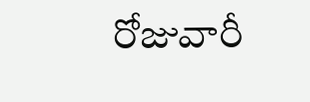రోజువారీ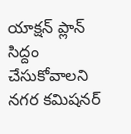యాక్షన్ ప్లాన్ సిద్దం చేసుకోవాలని నగర కమిషనర్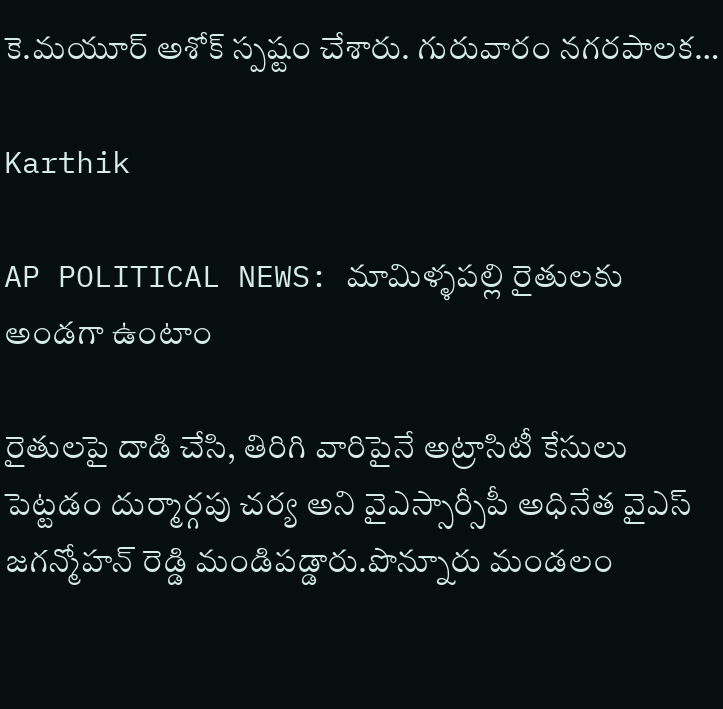కె.మయూర్ అశోక్ స్పష్టం చేశారు. గురువారం నగరపాలక…

Karthik

AP POLITICAL NEWS: మామిళ్ళపల్లి రైతులకు అండగా ఉంటాం

రైతులపై దాడి చేసి, తిరిగి వారిపైనే అట్రాసిటీ కేసులు పెట్టడం దుర్మార్గపు చర్య అని వైఎస్సార్సీపీ అధినేత వైఎస్ జగన్మోహన్ రెడ్డి మండిపడ్డారు.పొన్నూరు మండలం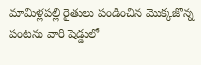మామిళ్లపల్లి రైతులు పండించిన మొక్కజొన్న పంటను వారి షెడ్డులో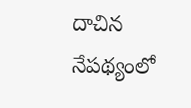దాచిన నేపథ్యంలో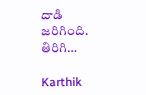దాడి జరిగింది. తిరిగి…

Karthik